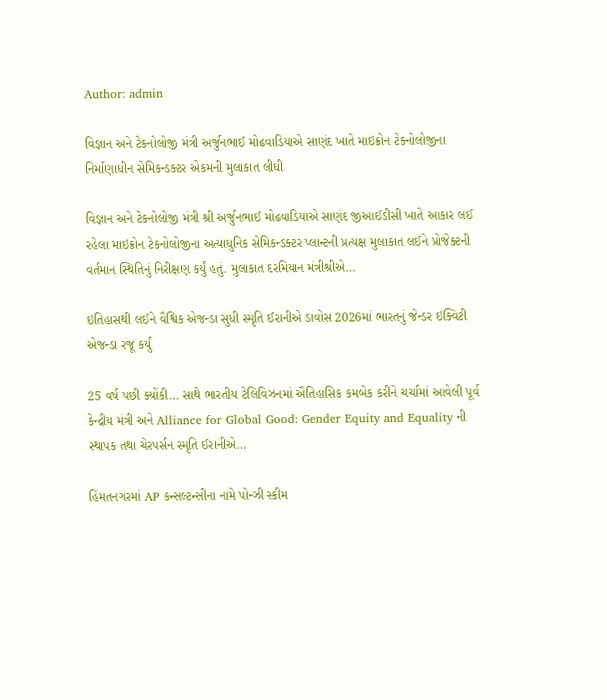Author: admin

વિજ્ઞાન અને ટેકનોલોજી મંત્રી અર્જુનભાઈ મોઢવાડિયાએ સાણંદ ખાતે માઇક્રોન ટેક્નોલોજીના નિર્માણાધીન સેમિકન્ડક્ટર એકમની મુલાકાત લીધી

વિજ્ઞાન અને ટેકનોલોજી મંત્રી શ્રી અર્જુનભાઈ મોઢવાડિયાએ સાણંદ જીઆઈડીસી ખાતે આકાર લઈ રહેલા માઇક્રોન ટેકનોલોજીના અત્યાધુનિક સેમિકન્ડક્ટર પ્લાન્ટની પ્રત્યક્ષ મુલાકાત લઈને પ્રોજેક્ટની વર્તમાન સ્થિતિનું નિરીક્ષણ કર્યું હતું. મુલાકાત દરમિયાન મંત્રીશ્રીએ…

ઇતિહાસથી લઈને વૈશ્વિક એજન્ડા સુધી સ્મૃતિ ઈરાનીએ ડાવોસ 2026માં ભારતનું જેન્ડર ઇક્વિટી એજન્ડા રજૂ કર્યું

25 વર્ષ પછી ક્યોંકી… સાથે ભારતીય ટેલિવિઝનમાં ઐતિહાસિક કમબેક કરીને ચર્ચામાં આવેલી પૂર્વ કેન્દ્રીય મંત્રી અને Alliance for Global Good: Gender Equity and Equality ની સ્થાપક તથા ચેરપર્સન સ્મૃતિ ઈરાનીએ…

હિંમતનગરમાં AP કન્સલ્ટન્સીના નામે પોન્ઝી સ્કીમ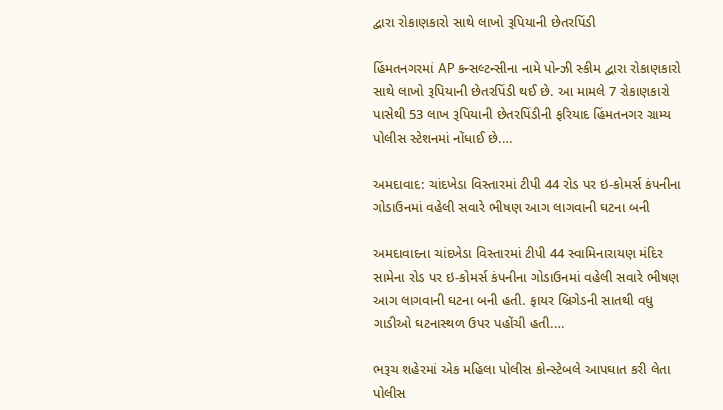દ્વારા રોકાણકારો સાથે લાખો રૂપિયાની છેતરપિંડી

હિંમતનગરમાં AP કન્સલ્ટન્સીના નામે પોન્ઝી સ્કીમ દ્વારા રોકાણકારો સાથે લાખો રૂપિયાની છેતરપિંડી થઈ છે. આ મામલે 7 રોકાણકારો પાસેથી 53 લાખ રૂપિયાની છેતરપિંડીની ફરિયાદ હિંમતનગર ગ્રામ્ય પોલીસ સ્ટેશનમાં નોંધાઈ છે.…

અમદાવાદ: ચાંદખેડા વિસ્તારમાં ટીપી 44 રોડ પર ઇ-કોમર્સ કંપનીના ગોડાઉનમાં વહેલી સવારે ભીષણ આગ લાગવાની ઘટના બની

અમદાવાદના ચાંદખેડા વિસ્તારમાં ટીપી 44 સ્વામિનારાયણ મંદિર સામેના રોડ પર ઇ-કોમર્સ કંપનીના ગોડાઉનમાં વહેલી સવારે ભીષણ આગ લાગવાની ઘટના બની હતી. ફાયર બ્રિગેડની સાતથી વધુ ગાડીઓ ઘટનાસ્થળ ઉપર પહોંચી હતી.…

ભરૂચ શહેરમાં એક મહિલા પોલીસ કોન્સ્ટેબલે આપઘાત કરી લેતા પોલીસ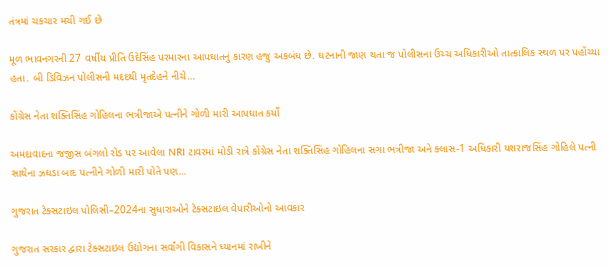તંત્રમાં ચકચાર મચી ગઈ છે

મૂળ ભાવનગરની 27 વર્ષીય પ્રીતિ ઉદેસિંહ પરમારના આપઘાતનું કારણ હજુ અકબંધ છે. ઘટનાની જાણ થતા જ પોલીસના ઉચ્ચ અધિકારીઓ તાત્કાલિક સ્થળ પર પહોંચ્યા હતા. બી ડિવિઝન પોલીસની મદદથી મૃતદેહને નીચે…

કોંગ્રેસ નેતા શક્તિસિંહ ગોહિલના ભત્રીજાએ પત્નીને ગોળી મારી આપઘાત કર્યો

અમદાવાદના જજીસ બંગલો રોડ પર આવેલા NRI ટાવરમાં મોડી રાત્રે કોંગ્રેસ નેતા શક્તિસિંહ ગોહિલના સગા ભત્રીજા અને ક્લાસ-1 અધિકારી યશરાજસિંહ ગોહિલે પત્ની સાથેના ઝઘડા બાદ પત્નીને ગોળી મારી પોતે પણ…

ગુજરાત ટેક્સટાઇલ પોલિસી–2024ના સુધારાઓને ટેક્સટાઇલ વેપારીઓનો આવકાર

ગુજરાત સરકાર દ્વારા ટેક્સટાઇલ ઉદ્યોગના સર્વાંગી વિકાસને ધ્યાનમાં રાખીને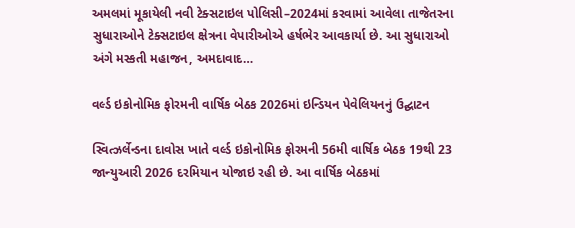અમલમાં મૂકાયેલી નવી ટેક્સટાઇલ પોલિસી–2024માં કરવામાં આવેલા તાજેતરના સુધારાઓને ટેક્સટાઇલ ક્ષેત્રના વેપારીઓએ હર્ષભેર આવકાર્યા છે. આ સુધારાઓ અંગે મસ્કતી મહાજન, અમદાવાદ…

વર્લ્ડ ઇકોનોમિક ફોરમની વાર્ષિક બેઠક 2026માં ઇન્ડિયન પેવેલિયનનું ઉદ્ઘાટન

સ્વિત્ઝર્લેન્ડના દાવોસ ખાતે વર્લ્ડ ઇકોનોમિક ફોરમની 56મી વાર્ષિક બેઠક 19થી 23 જાન્યુઆરી 2026 દરમિયાન યોજાઇ રહી છે. આ વાર્ષિક બેઠકમાં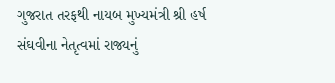ગુજરાત તરફથી નાયબ મુખ્યમંત્રી શ્રી હર્ષ સંઘવીના નેતૃત્વમાં રાજ્યનું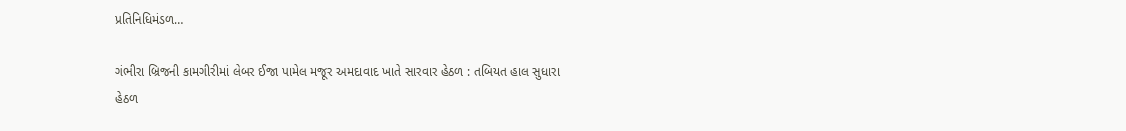પ્રતિનિધિમંડળ…

ગંભીરા બ્રિજની કામગીરીમાં લેબર ઈજા પામેલ મજૂર અમદાવાદ ખાતે સારવાર હેઠળ : તબિયત હાલ સુધારા હેઠળ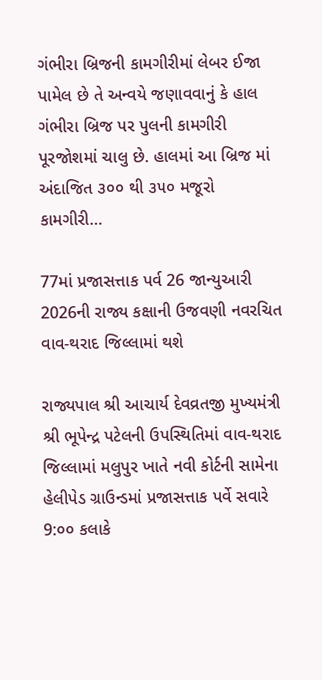ગંભીરા બ્રિજની કામગીરીમાં લેબર ઈજા પામેલ છે તે અન્વયે જણાવવાનું કે હાલ ગંભીરા બ્રિજ પર પુલની કામગીરી પૂરજોશમાં ચાલુ છે. હાલમાં આ બ્રિજ માં અંદાજિત ૩૦૦ થી ૩૫૦ મજૂરો કામગીરી…

77માં પ્રજાસત્તાક પર્વ 26 જાન્યુઆરી 2026ની રાજ્ય કક્ષાની ઉજવણી નવરચિત વાવ-થરાદ જિલ્લામાં થશે

રાજ્યપાલ શ્રી આચાર્ય દેવવ્રતજી મુખ્યમંત્રી શ્રી ભૂપેન્દ્ર પટેલની ઉપસ્થિતિમાં વાવ-થરાદ જિલ્લામાં મલુપુર ખાતે નવી કોર્ટની સામેના હેલીપેડ ગ્રાઉન્ડમાં પ્રજાસત્તાક પર્વે સવારે 9:૦૦ કલાકે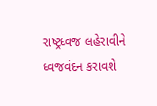રાષ્ટ્રધ્વજ લહેરાવીને ધ્વજવંદન કરાવશે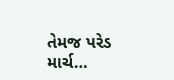તેમજ પરેડ માર્ચ…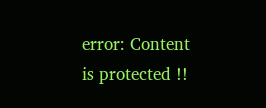error: Content is protected !!